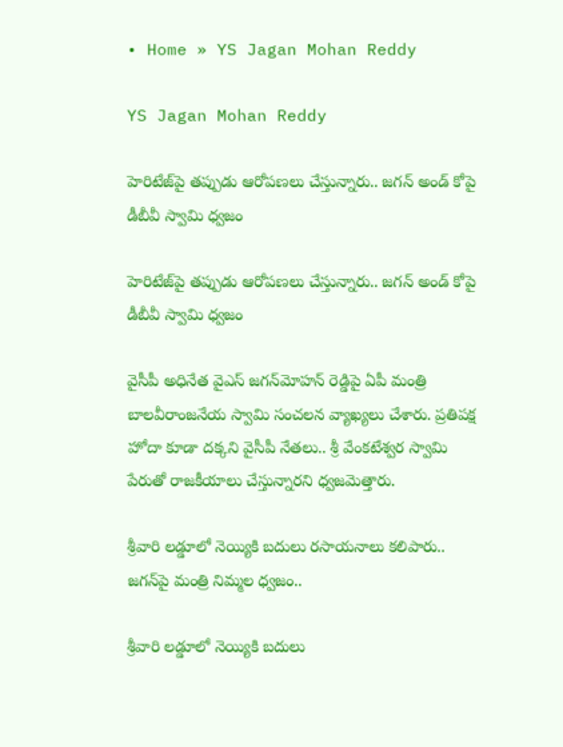• Home » YS Jagan Mohan Reddy

YS Jagan Mohan Reddy

హెరిటేజ్‌పై తప్పుడు ఆరోపణలు చేస్తున్నారు.. జగన్ అండ్ కోపై డీబీవీ స్వామి ధ్వజం

హెరిటేజ్‌పై తప్పుడు ఆరోపణలు చేస్తున్నారు.. జగన్ అండ్ కోపై డీబీవీ స్వామి ధ్వజం

వైసీపీ అధినేత వైఎస్ జగన్‌మోహన్ రెడ్డిపై ఏపీ మంత్రి బాలవీరాంజనేయ స్వామి సంచలన వ్యాఖ్యలు చేశారు. ప్రతిపక్ష హోదా కూడా దక్కని వైసీపీ నేతలు.. శ్రీ వేంకటేశ్వర స్వామి పేరుతో రాజకీయాలు చేస్తున్నారని ధ్వజమెత్తారు.

శ్రీవారి లడ్డూలో నెయ్యికి బదులు రసాయనాలు కలిపారు.. జగన్‌పై మంత్రి నిమ్మల ధ్వజం..

శ్రీవారి లడ్డూలో నెయ్యికి బదులు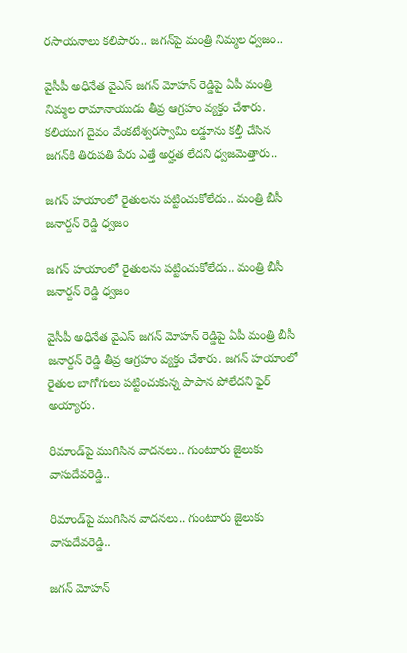రసాయనాలు కలిపారు.. జగన్‌పై మంత్రి నిమ్మల ధ్వజం..

వైసీపీ అధినేత వైఎస్ జగన్ మోహన్ రెడ్డిపై ఏపీ మంత్రి నిమ్మల రామానాయుడు తీవ్ర ఆగ్రహం వ్యక్తం చేశారు. కలియుగ దైవం వేంకటేశ్వరస్వామి లడ్డూను కల్తీ చేసిన జగన్‌కి తిరుపతి పేరు ఎత్తే అర్హత లేదని ధ్వజమెత్తారు..

జగన్ హయాంలో రైతులను పట్టించుకోలేదు.. మంత్రి బీసీ జనార్దన్ రెడ్డి ధ్వజం

జగన్ హయాంలో రైతులను పట్టించుకోలేదు.. మంత్రి బీసీ జనార్దన్ రెడ్డి ధ్వజం

వైసీపీ అధినేత వైఎస్ జగన్ మోహన్ రెడ్డిపై ఏపీ మంత్రి బీసీ జనార్దన్ రెడ్డి తీవ్ర ఆగ్రహం వ్యక్తం చేశారు. జగన్ హయాంలో రైతుల బాగోగులు పట్టించుకున్న పాపాన పోలేదని ఫైర్ అయ్యారు.

రిమాండ్‌పై ముగిసిన వాదనలు.. గుంటూరు జైలుకు వాసుదేవరెడ్డి..

రిమాండ్‌పై ముగిసిన వాదనలు.. గుంటూరు జైలుకు వాసుదేవరెడ్డి..

జగన్ మోహన్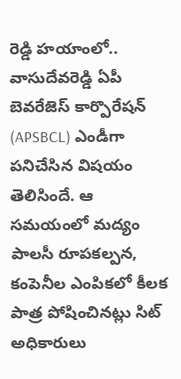రెడ్డి హయాంలో.. వాసుదేవరెడ్డి ఏపీ బెవరేజెస్ కార్పొరేషన్ (APSBCL) ఎండీగా పనిచేసిన విషయం తెలిసిందే. ఆ సమయంలో మద్యం పాలసీ రూపకల్పన, కంపెనీల ఎంపికలో కీలక పాత్ర పోషించినట్లు సిట్ అధికారులు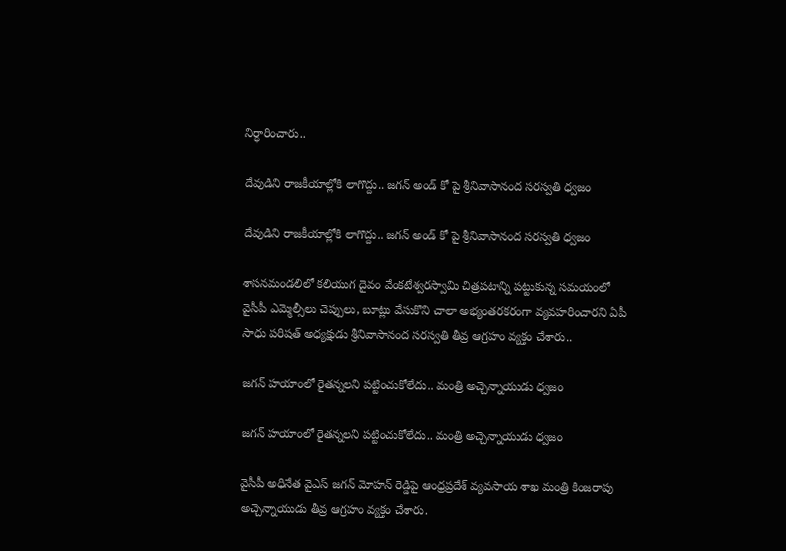నిర్ధారించారు..

దేవుడిని రాజకీయాల్లోకి లాగొద్దు.. జగన్ అండ్ కో పై శ్రీనివాసానంద సరస్వతి ధ్వజం

దేవుడిని రాజకీయాల్లోకి లాగొద్దు.. జగన్ అండ్ కో పై శ్రీనివాసానంద సరస్వతి ధ్వజం

శాసనమండలిలో కలియుగ దైవం వేంకటేశ్వరస్వామి చిత్రపటాన్ని పట్టుకున్న సమయంలో వైసీపీ ఎమ్మెల్సీలు చెప్పులు, బూట్లు వేసుకొని చాలా అభ్యంతరకరంగా వ్యవహరించారని ఏపీ సాధు పరిషత్ అధ్యక్షుడు శ్రీనివాసానంద సరస్వతి తీవ్ర ఆగ్రహం వ్యక్తం చేశారు..

జగన్ హయాంలో రైతన్నలని పట్టించుకోలేదు.. మంత్రి అచ్చెన్నాయుడు ధ్వజం

జగన్ హయాంలో రైతన్నలని పట్టించుకోలేదు.. మంత్రి అచ్చెన్నాయుడు ధ్వజం

వైసీపీ అధినేత వైఎస్ జగన్ మోహన్ రెడ్డిపై ఆంధ్రప్రదేశ్ వ్యవసాయ శాఖ మంత్రి కింజరాపు అచ్చెన్నాయుడు తీవ్ర ఆగ్రహం వ్యక్తం చేశారు.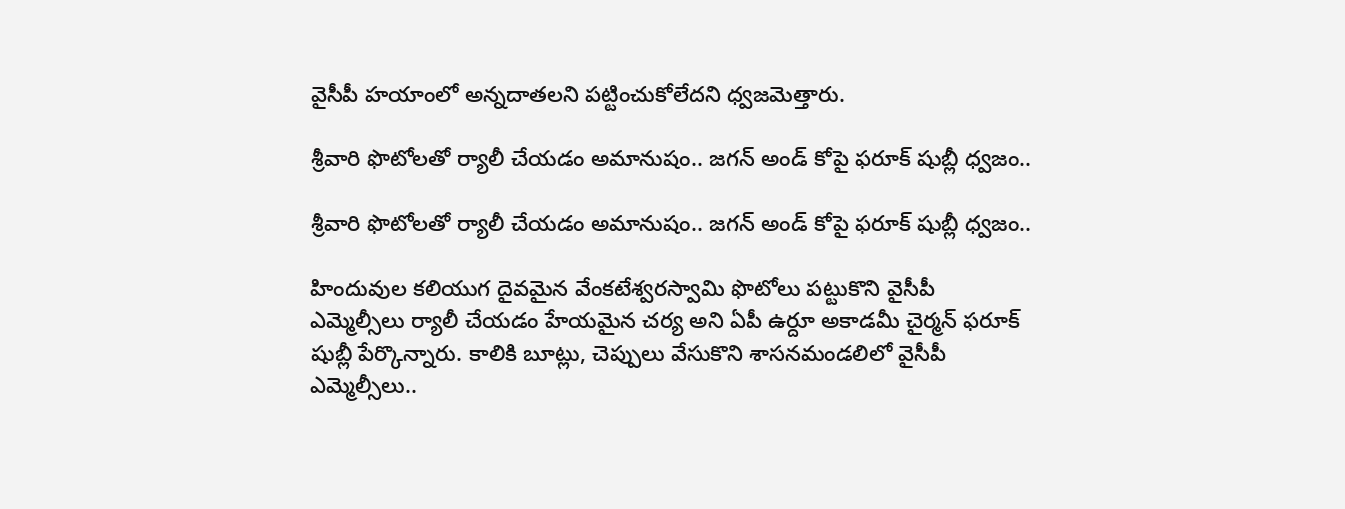వైసీపీ హయాంలో అన్నదాతలని పట్టించుకోలేదని ధ్వజమెత్తారు.

శ్రీవారి ఫొటోలతో ర్యాలీ చేయడం అమానుషం.. జగన్ అండ్ కోపై ఫరూక్ షుబ్లీ ధ్వజం..

శ్రీవారి ఫొటోలతో ర్యాలీ చేయడం అమానుషం.. జగన్ అండ్ కోపై ఫరూక్ షుబ్లీ ధ్వజం..

హిందువుల కలియుగ దైవమైన వేంకటేశ్వరస్వామి ఫొటోలు పట్టుకొని వైసీపీ ఎమ్మెల్సీలు ర్యాలీ చేయడం హేయమైన చర్య అని ఏపీ ఉర్దూ అకాడమీ చైర్మన్ ఫరూక్ షుబ్లీ పేర్కొన్నారు. కాలికి బూట్లు, చెప్పులు వేసుకొని శాసనమండలిలో వైసీపీ ఎమ్మెల్సీలు..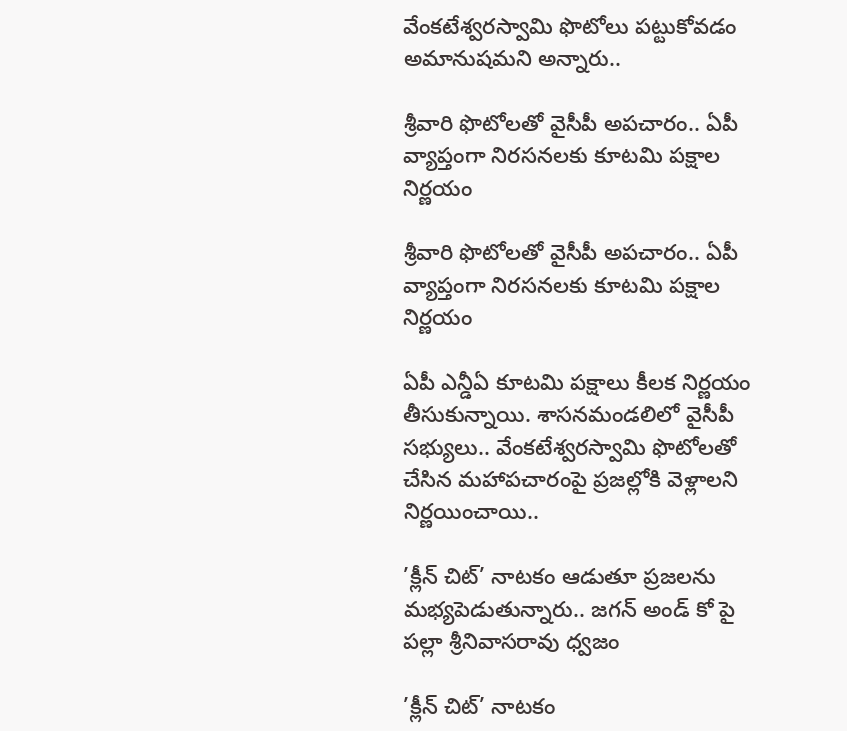వేంకటేశ్వరస్వామి ఫొటోలు పట్టుకోవడం అమానుషమని అన్నారు..

శ్రీవారి ఫొటోలతో వైసీపీ అపచారం.. ఏపీ వ్యాప్తంగా నిరసనలకు కూటమి పక్షాల నిర్ణయం

శ్రీవారి ఫొటోలతో వైసీపీ అపచారం.. ఏపీ వ్యాప్తంగా నిరసనలకు కూటమి పక్షాల నిర్ణయం

ఏపీ ఎన్డీఏ కూటమి పక్షాలు కీలక నిర్ణయం తీసుకున్నాయి. శాసనమండలిలో వైసీపీ సభ్యులు.. వేంకటేశ్వరస్వామి ఫొటోలతో చేసిన మహాపచారంపై ప్రజల్లోకి వెళ్లాలని నిర్ణయించాయి..

’క్లీన్ చిట్’ నాటకం ఆడుతూ ప్రజలను మభ్యపెడుతున్నారు.. జగన్ అండ్ కో పై పల్లా శ్రీనివాసరావు ధ్వజం

’క్లీన్ చిట్’ నాటకం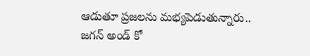ఆడుతూ ప్రజలను మభ్యపెడుతున్నారు.. జగన్ అండ్ కో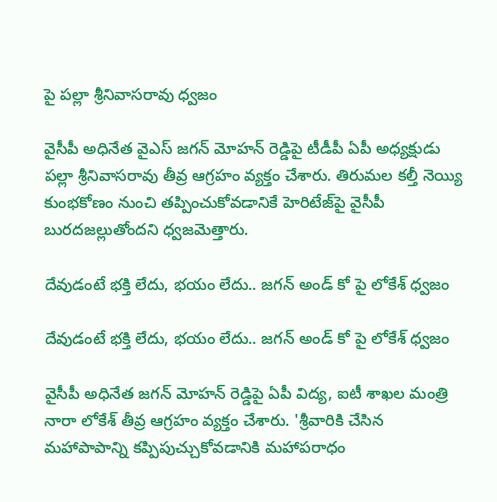పై పల్లా శ్రీనివాసరావు ధ్వజం

వైసీపీ అధినేత వైఎస్ జగన్ మోహన్ రెడ్డిపై టీడీపీ ఏపీ అధ్యక్షుడు పల్లా శ్రీనివాసరావు తీవ్ర ఆగ్రహం వ్యక్తం చేశారు. తిరుమల కల్తీ నెయ్యి కుంభకోణం నుంచి తప్పించుకోవడానికే హెరిటేజ్‌పై వైసీపీ బురదజల్లుతోందని ధ్వజమెత్తారు.

దేవుడంటే భక్తి లేదు, భయం లేదు.. జగన్ అండ్ కో పై లోకేశ్ ధ్వజం

దేవుడంటే భక్తి లేదు, భయం లేదు.. జగన్ అండ్ కో పై లోకేశ్ ధ్వజం

వైసీపీ అధినేత జగన్ మోహన్ రెడ్డిపై ఏపీ విద్య, ఐటీ శాఖల మంత్రి నారా లోకేశ్ తీవ్ర ఆగ్రహం వ్యక్తం చేశారు. 'శ్రీవారికి చేసిన మహాపాపాన్ని కప్పిపుచ్చుకోవడానికి మహాపరాధం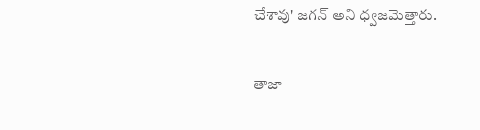చేశావు' జగన్ అని ధ్వజమెత్తారు.

తాజా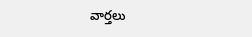వార్తలు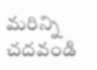మరిన్ని చదవండి